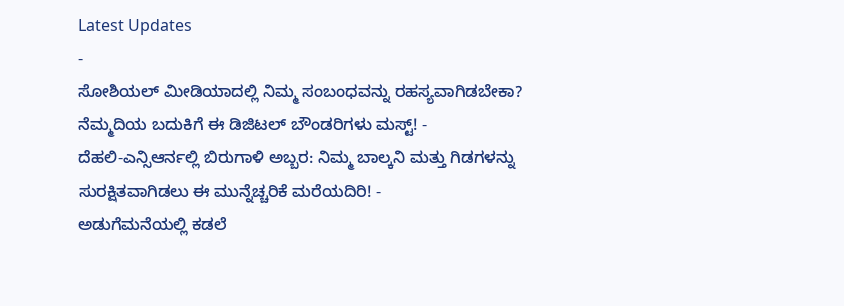Latest Updates
-
ಸೋಶಿಯಲ್ ಮೀಡಿಯಾದಲ್ಲಿ ನಿಮ್ಮ ಸಂಬಂಧವನ್ನು ರಹಸ್ಯವಾಗಿಡಬೇಕಾ? ನೆಮ್ಮದಿಯ ಬದುಕಿಗೆ ಈ ಡಿಜಿಟಲ್ ಬೌಂಡರಿಗಳು ಮಸ್ಟ್! -
ದೆಹಲಿ-ಎನ್ಸಿಆರ್ನಲ್ಲಿ ಬಿರುಗಾಳಿ ಅಬ್ಬರ: ನಿಮ್ಮ ಬಾಲ್ಕನಿ ಮತ್ತು ಗಿಡಗಳನ್ನು ಸುರಕ್ಷಿತವಾಗಿಡಲು ಈ ಮುನ್ನೆಚ್ಚರಿಕೆ ಮರೆಯದಿರಿ! -
ಅಡುಗೆಮನೆಯಲ್ಲಿ ಕಡಲೆ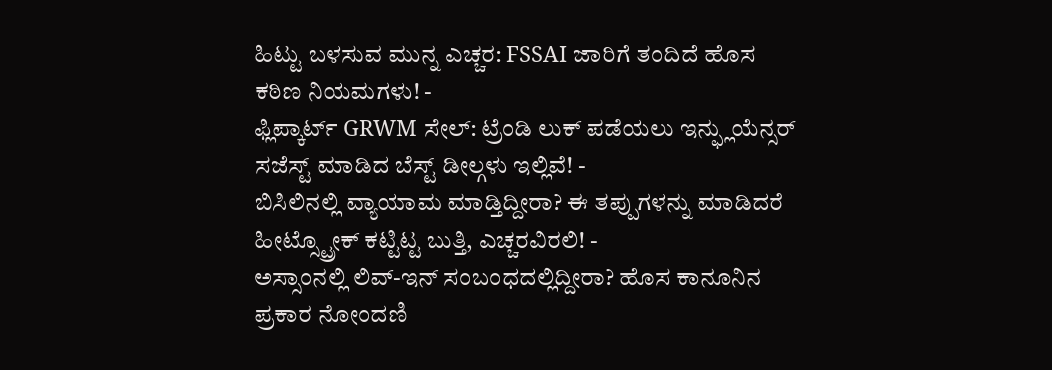ಹಿಟ್ಟು ಬಳಸುವ ಮುನ್ನ ಎಚ್ಚರ: FSSAI ಜಾರಿಗೆ ತಂದಿದೆ ಹೊಸ ಕಠಿಣ ನಿಯಮಗಳು! -
ಫ್ಲಿಪ್ಕಾರ್ಟ್ GRWM ಸೇಲ್: ಟ್ರೆಂಡಿ ಲುಕ್ ಪಡೆಯಲು ಇನ್ಫ್ಲುಯೆನ್ಸರ್ ಸಜೆಸ್ಟ್ ಮಾಡಿದ ಬೆಸ್ಟ್ ಡೀಲ್ಗಳು ಇಲ್ಲಿವೆ! -
ಬಿಸಿಲಿನಲ್ಲಿ ವ್ಯಾಯಾಮ ಮಾಡ್ತಿದ್ದೀರಾ? ಈ ತಪ್ಪುಗಳನ್ನು ಮಾಡಿದರೆ ಹೀಟ್ಸ್ಟ್ರೋಕ್ ಕಟ್ಟಿಟ್ಟ ಬುತ್ತಿ, ಎಚ್ಚರವಿರಲಿ! -
ಅಸ್ಸಾಂನಲ್ಲಿ ಲಿವ್-ಇನ್ ಸಂಬಂಧದಲ್ಲಿದ್ದೀರಾ? ಹೊಸ ಕಾನೂನಿನ ಪ್ರಕಾರ ನೋಂದಣಿ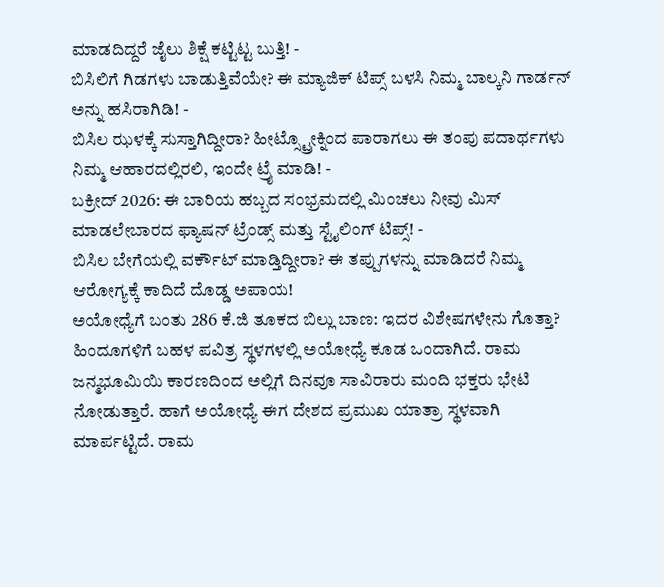ಮಾಡದಿದ್ದರೆ ಜೈಲು ಶಿಕ್ಷೆ ಕಟ್ಟಿಟ್ಟ ಬುತ್ತಿ! -
ಬಿಸಿಲಿಗೆ ಗಿಡಗಳು ಬಾಡುತ್ತಿವೆಯೇ? ಈ ಮ್ಯಾಜಿಕ್ ಟಿಪ್ಸ್ ಬಳಸಿ ನಿಮ್ಮ ಬಾಲ್ಕನಿ ಗಾರ್ಡನ್ ಅನ್ನು ಹಸಿರಾಗಿಡಿ! -
ಬಿಸಿಲ ಝಳಕ್ಕೆ ಸುಸ್ತಾಗಿದ್ದೀರಾ? ಹೀಟ್ಸ್ಟ್ರೋಕ್ನಿಂದ ಪಾರಾಗಲು ಈ ತಂಪು ಪದಾರ್ಥಗಳು ನಿಮ್ಮ ಆಹಾರದಲ್ಲಿರಲಿ, ಇಂದೇ ಟ್ರೈ ಮಾಡಿ! -
ಬಕ್ರೀದ್ 2026: ಈ ಬಾರಿಯ ಹಬ್ಬದ ಸಂಭ್ರಮದಲ್ಲಿ ಮಿಂಚಲು ನೀವು ಮಿಸ್ ಮಾಡಲೇಬಾರದ ಫ್ಯಾಷನ್ ಟ್ರೆಂಡ್ಸ್ ಮತ್ತು ಸ್ಟೈಲಿಂಗ್ ಟಿಪ್ಸ್! -
ಬಿಸಿಲ ಬೇಗೆಯಲ್ಲಿ ವರ್ಕೌಟ್ ಮಾಡ್ತಿದ್ದೀರಾ? ಈ ತಪ್ಪುಗಳನ್ನು ಮಾಡಿದರೆ ನಿಮ್ಮ ಆರೋಗ್ಯಕ್ಕೆ ಕಾದಿದೆ ದೊಡ್ಡ ಅಪಾಯ!
ಅಯೋಧ್ಯೆಗೆ ಬಂತು 286 ಕೆ.ಜಿ ತೂಕದ ಬಿಲ್ಲು ಬಾಣ: ಇದರ ವಿಶೇಷಗಳೇನು ಗೊತ್ತಾ?
ಹಿಂದೂಗಳಿಗೆ ಬಹಳ ಪವಿತ್ರ ಸ್ಥಳಗಳಲ್ಲಿ ಅಯೋಧ್ಯೆ ಕೂಡ ಒಂದಾಗಿದೆ. ರಾಮ ಜನ್ಮಭೂಮಿಯಿ ಕಾರಣದಿಂದ ಅಲ್ಲಿಗೆ ದಿನವೂ ಸಾವಿರಾರು ಮಂದಿ ಭಕ್ತರು ಭೇಟಿ ನೋಡುತ್ತಾರೆ. ಹಾಗೆ ಅಯೋಧ್ಯೆ ಈಗ ದೇಶದ ಪ್ರಮುಖ ಯಾತ್ರಾ ಸ್ಥಳವಾಗಿ ಮಾರ್ಪಟ್ಟಿದೆ. ರಾಮ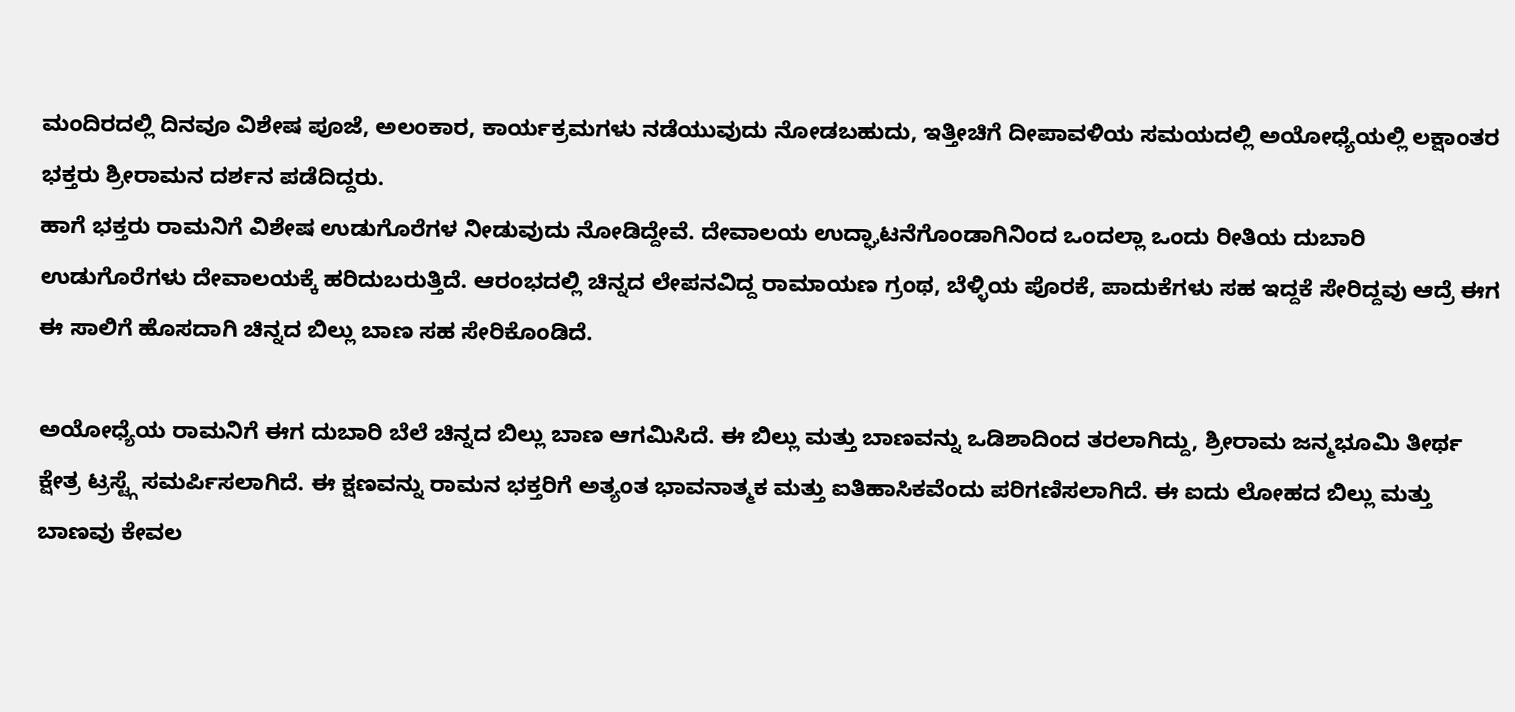ಮಂದಿರದಲ್ಲಿ ದಿನವೂ ವಿಶೇಷ ಪೂಜೆ, ಅಲಂಕಾರ, ಕಾರ್ಯಕ್ರಮಗಳು ನಡೆಯುವುದು ನೋಡಬಹುದು, ಇತ್ತೀಚಿಗೆ ದೀಪಾವಳಿಯ ಸಮಯದಲ್ಲಿ ಅಯೋಧ್ಯೆಯಲ್ಲಿ ಲಕ್ಷಾಂತರ ಭಕ್ತರು ಶ್ರೀರಾಮನ ದರ್ಶನ ಪಡೆದಿದ್ದರು.
ಹಾಗೆ ಭಕ್ತರು ರಾಮನಿಗೆ ವಿಶೇಷ ಉಡುಗೊರೆಗಳ ನೀಡುವುದು ನೋಡಿದ್ದೇವೆ. ದೇವಾಲಯ ಉದ್ಘಾಟನೆಗೊಂಡಾಗಿನಿಂದ ಒಂದಲ್ಲಾ ಒಂದು ರೀತಿಯ ದುಬಾರಿ ಉಡುಗೊರೆಗಳು ದೇವಾಲಯಕ್ಕೆ ಹರಿದುಬರುತ್ತಿದೆ. ಆರಂಭದಲ್ಲಿ ಚಿನ್ನದ ಲೇಪನವಿದ್ದ ರಾಮಾಯಣ ಗ್ರಂಥ, ಬೆಳ್ಳಿಯ ಪೊರಕೆ, ಪಾದುಕೆಗಳು ಸಹ ಇದ್ದಕೆ ಸೇರಿದ್ದವು ಆದ್ರೆ ಈಗ ಈ ಸಾಲಿಗೆ ಹೊಸದಾಗಿ ಚಿನ್ನದ ಬಿಲ್ಲು ಬಾಣ ಸಹ ಸೇರಿಕೊಂಡಿದೆ.

ಅಯೋಧ್ಯೆಯ ರಾಮನಿಗೆ ಈಗ ದುಬಾರಿ ಬೆಲೆ ಚಿನ್ನದ ಬಿಲ್ಲು ಬಾಣ ಆಗಮಿಸಿದೆ. ಈ ಬಿಲ್ಲು ಮತ್ತು ಬಾಣವನ್ನು ಒಡಿಶಾದಿಂದ ತರಲಾಗಿದ್ದು, ಶ್ರೀರಾಮ ಜನ್ಮಭೂಮಿ ತೀರ್ಥ ಕ್ಷೇತ್ರ ಟ್ರಸ್ಟ್ಗೆ ಸಮರ್ಪಿಸಲಾಗಿದೆ. ಈ ಕ್ಷಣವನ್ನು ರಾಮನ ಭಕ್ತರಿಗೆ ಅತ್ಯಂತ ಭಾವನಾತ್ಮಕ ಮತ್ತು ಐತಿಹಾಸಿಕವೆಂದು ಪರಿಗಣಿಸಲಾಗಿದೆ. ಈ ಐದು ಲೋಹದ ಬಿಲ್ಲು ಮತ್ತು ಬಾಣವು ಕೇವಲ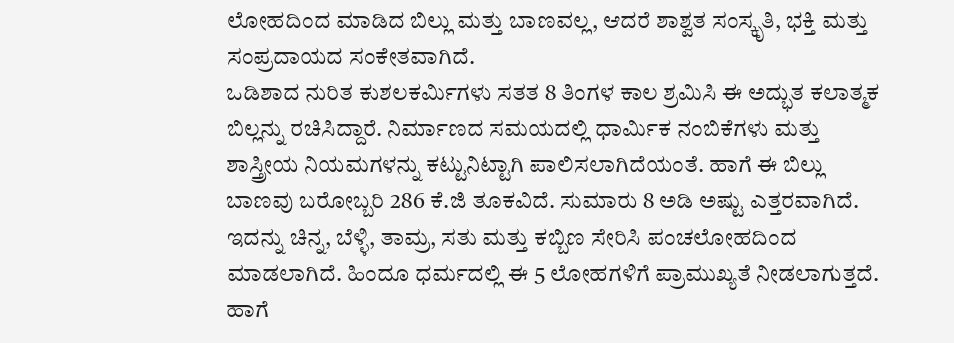ಲೋಹದಿಂದ ಮಾಡಿದ ಬಿಲ್ಲು ಮತ್ತು ಬಾಣವಲ್ಲ, ಆದರೆ ಶಾಶ್ವತ ಸಂಸ್ಕೃತಿ, ಭಕ್ತಿ ಮತ್ತು ಸಂಪ್ರದಾಯದ ಸಂಕೇತವಾಗಿದೆ.
ಒಡಿಶಾದ ನುರಿತ ಕುಶಲಕರ್ಮಿಗಳು ಸತತ 8 ತಿಂಗಳ ಕಾಲ ಶ್ರಮಿಸಿ ಈ ಅದ್ಭುತ ಕಲಾತ್ಮಕ ಬಿಲ್ಲನ್ನು ರಚಿಸಿದ್ದಾರೆ. ನಿರ್ಮಾಣದ ಸಮಯದಲ್ಲಿ ಧಾರ್ಮಿಕ ನಂಬಿಕೆಗಳು ಮತ್ತು ಶಾಸ್ತ್ರೀಯ ನಿಯಮಗಳನ್ನು ಕಟ್ಟುನಿಟ್ಟಾಗಿ ಪಾಲಿಸಲಾಗಿದೆಯಂತೆ. ಹಾಗೆ ಈ ಬಿಲ್ಲು ಬಾಣವು ಬರೋಬ್ಬರಿ 286 ಕೆ.ಜಿ ತೂಕವಿದೆ. ಸುಮಾರು 8 ಅಡಿ ಅಷ್ಟು ಎತ್ತರವಾಗಿದೆ. ಇದನ್ನು ಚಿನ್ನ, ಬೆಳ್ಳಿ, ತಾಮ್ರ, ಸತು ಮತ್ತು ಕಬ್ಬಿಣ ಸೇರಿಸಿ ಪಂಚಲೋಹದಿಂದ ಮಾಡಲಾಗಿದೆ. ಹಿಂದೂ ಧರ್ಮದಲ್ಲಿ ಈ 5 ಲೋಹಗಳಿಗೆ ಪ್ರಾಮುಖ್ಯತೆ ನೀಡಲಾಗುತ್ತದೆ. ಹಾಗೆ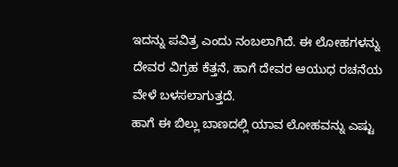ಇದನ್ನು ಪವಿತ್ರ ಎಂದು ನಂಬಲಾಗಿದೆ. ಈ ಲೋಹಗಳನ್ನು ದೇವರ ವಿಗ್ರಹ ಕೆತ್ತನೆ, ಹಾಗೆ ದೇವರ ಆಯುಧ ರಚನೆಯ ವೇಳೆ ಬಳಸಲಾಗುತ್ತದೆ.
ಹಾಗೆ ಈ ಬಿಲ್ಲು ಬಾಣದಲ್ಲಿ ಯಾವ ಲೋಹವನ್ನು ಎಷ್ಟು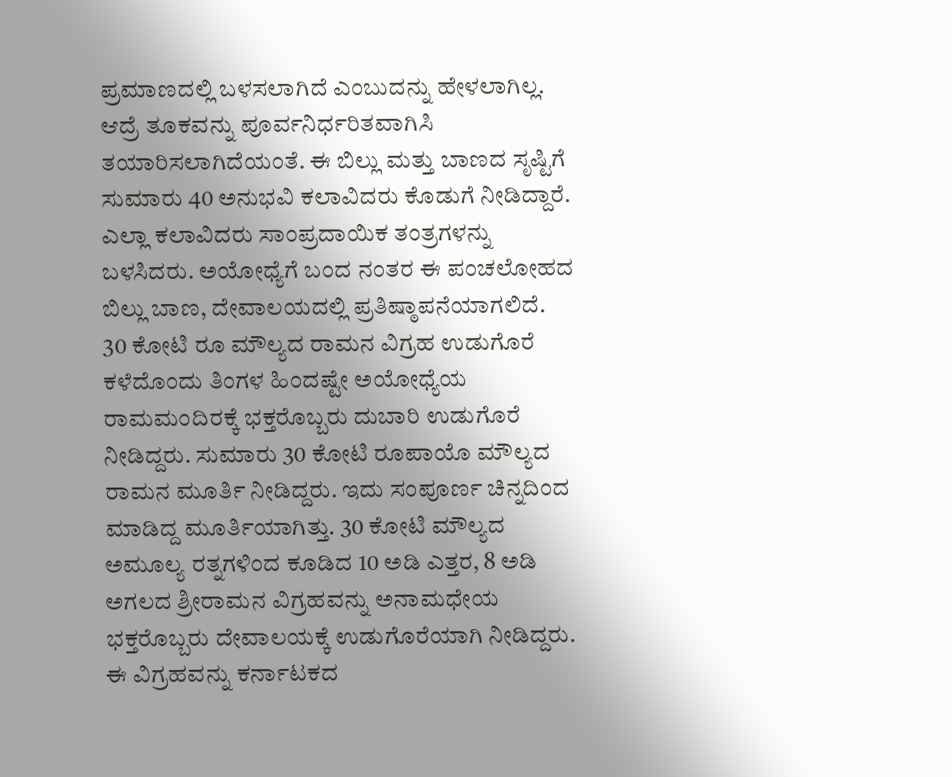ಪ್ರಮಾಣದಲ್ಲಿ ಬಳಸಲಾಗಿದೆ ಎಂಬುದನ್ನು ಹೇಳಲಾಗಿಲ್ಲ. ಆದ್ರೆ ತೂಕವನ್ನು ಪೂರ್ವನಿರ್ಧರಿತವಾಗಿಸಿ ತಯಾರಿಸಲಾಗಿದೆಯಂತೆ. ಈ ಬಿಲ್ಲು ಮತ್ತು ಬಾಣದ ಸೃಷ್ಟಿಗೆ ಸುಮಾರು 40 ಅನುಭವಿ ಕಲಾವಿದರು ಕೊಡುಗೆ ನೀಡಿದ್ದಾರೆ. ಎಲ್ಲಾ ಕಲಾವಿದರು ಸಾಂಪ್ರದಾಯಿಕ ತಂತ್ರಗಳನ್ನು ಬಳಸಿದರು. ಅಯೋಧ್ಯೆಗೆ ಬಂದ ನಂತರ ಈ ಪಂಚಲೋಹದ ಬಿಲ್ಲು ಬಾಣ, ದೇವಾಲಯದಲ್ಲಿ ಪ್ರತಿಷ್ಠಾಪನೆಯಾಗಲಿದೆ.
30 ಕೋಟಿ ರೂ ಮೌಲ್ಯದ ರಾಮನ ವಿಗ್ರಹ ಉಡುಗೊರೆ
ಕಳೆದೊಂದು ತಿಂಗಳ ಹಿಂದಷ್ಟೇ ಅಯೋಧ್ಯೆಯ ರಾಮಮಂದಿರಕ್ಕೆ ಭಕ್ತರೊಬ್ಬರು ದುಬಾರಿ ಉಡುಗೊರೆ ನೀಡಿದ್ದರು. ಸುಮಾರು 30 ಕೋಟಿ ರೂಪಾಯೊ ಮೌಲ್ಯದ ರಾಮನ ಮೂರ್ತಿ ನೀಡಿದ್ದರು. ಇದು ಸಂಪೂರ್ಣ ಚಿನ್ನದಿಂದ ಮಾಡಿದ್ದ ಮೂರ್ತಿಯಾಗಿತ್ತು. 30 ಕೋಟಿ ಮೌಲ್ಯದ ಅಮೂಲ್ಯ ರತ್ನಗಳಿಂದ ಕೂಡಿದ 10 ಅಡಿ ಎತ್ತರ, 8 ಅಡಿ ಅಗಲದ ಶ್ರೀರಾಮನ ವಿಗ್ರಹವನ್ನು ಅನಾಮಧೇಯ ಭಕ್ತರೊಬ್ಬರು ದೇವಾಲಯಕ್ಕೆ ಉಡುಗೊರೆಯಾಗಿ ನೀಡಿದ್ದರು.
ಈ ವಿಗ್ರಹವನ್ನು ಕರ್ನಾಟಕದ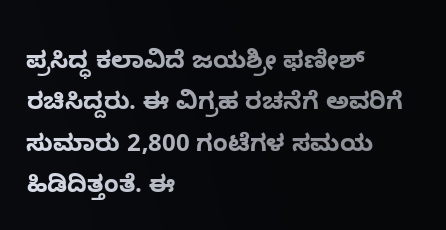ಪ್ರಸಿದ್ಧ ಕಲಾವಿದೆ ಜಯಶ್ರೀ ಫಣೀಶ್ ರಚಿಸಿದ್ದರು. ಈ ವಿಗ್ರಹ ರಚನೆಗೆ ಅವರಿಗೆ ಸುಮಾರು 2,800 ಗಂಟೆಗಳ ಸಮಯ ಹಿಡಿದಿತ್ತಂತೆ. ಈ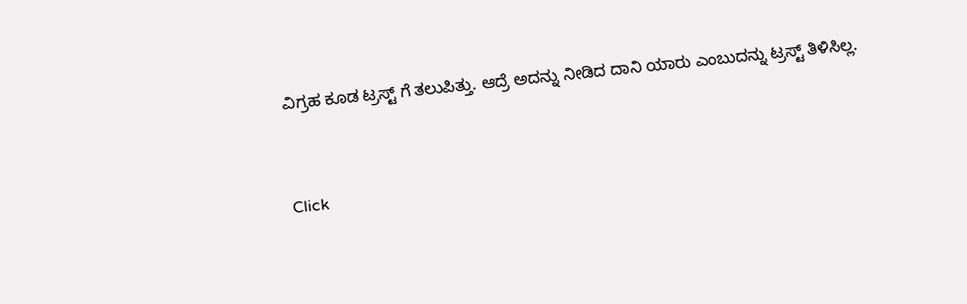ವಿಗ್ರಹ ಕೂಡ ಟ್ರಸ್ಟ್ ಗೆ ತಲುಪಿತ್ತು. ಆದ್ರೆ ಅದನ್ನು ನೀಡಿದ ದಾನಿ ಯಾರು ಎಂಬುದನ್ನು ಟ್ರಸ್ಟ್ ತಿಳಿಸಿಲ್ಲ.



Click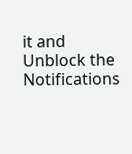it and Unblock the Notifications